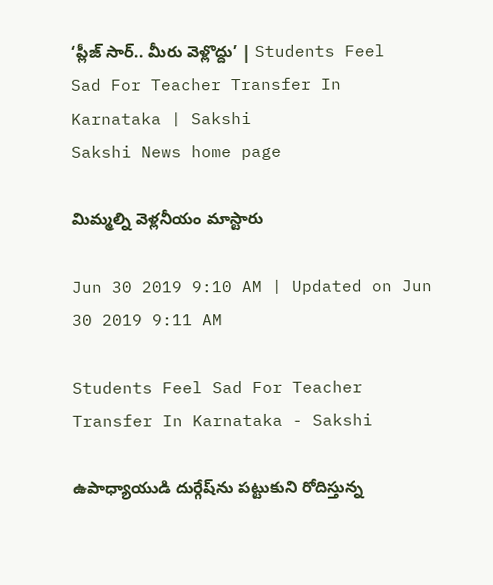‘ప్లీజ్‌ సార్‌.. మీరు వెళ్లొద్దు’ | Students Feel Sad For Teacher Transfer In Karnataka | Sakshi
Sakshi News home page

మిమ్మల్ని వెళ్లనీయం మాస్టారు

Jun 30 2019 9:10 AM | Updated on Jun 30 2019 9:11 AM

Students Feel Sad For Teacher Transfer In Karnataka - Sakshi

ఉపాధ్యాయుడి దుర్గేష్‌ను పట్టుకుని రోదిస్తున్న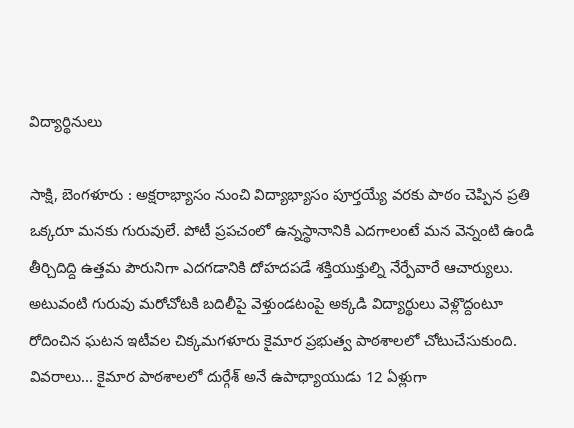విద్యార్థినులు

సాక్షి, బెంగళూరు : అక్షరాభ్యాసం నుంచి విద్యాభ్యాసం పూర్తయ్యే వరకు పాఠం చెప్పిన ప్రతి ఒక్కరూ మనకు గురువులే. పోటీ ప్రపచంలో ఉన్నస్థానానికి ఎదగాలంటే మన వెన్నంటి ఉండి తీర్చిదిద్ది ఉత్తమ పౌరునిగా ఎదగడానికి దోహదపడే శక్తియుక్తుల్ని నేర్పేవారే ఆచార్యులు. అటువంటి గురువు మరోచోటకి బదిలీపై వెళ్తుండటంపై అక్కడి విద్యార్థులు వెళ్లొద్దంటూ రోదించిన ఘటన ఇటీవల చిక్కమగళూరు కైమార ప్రభుత్వ పాఠశాలలో చోటుచేసుకుంది. వివరాలు... కైమార పాఠశాలలో దుర్గేశ్‌ అనే ఉపాధ్యాయుడు 12 ఏళ్లుగా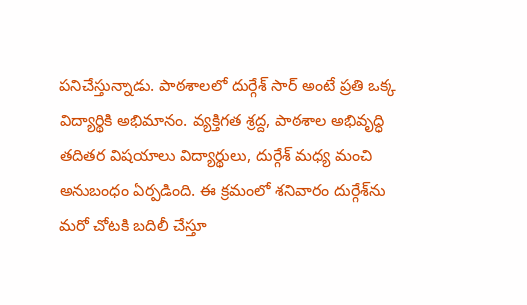పనిచేస్తున్నాడు. పాఠశాలలో దుర్గేశ్‌ సార్‌ అంటే ప్రతి ఒక్క విద్యార్థికి అభిమానం. వ్యక్తిగత శ్రద్ద, పాఠశాల అభివృద్ధి తదితర విషయాలు విద్యార్థులు, దుర్గేశ్‌ మధ్య మంచి అనుబంధం ఏర్పడింది. ఈ క్రమంలో శనివారం దుర్గేశ్‌ను మరో చోటకి బదిలీ చేస్తూ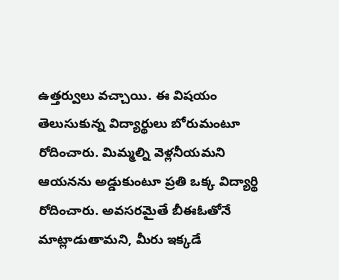ఉత్తర్వులు వచ్చాయి. ఈ విషయం తెలుసుకున్న విద్యార్థులు బోరుమంటూ రోదించారు. మిమ్మల్ని వెళ్లనీయమని ఆయనను అడ్డుకుంటూ ప్రతి ఒక్క విద్యార్థి రోదించారు. అవసరమైతే బీఈఓతోనే మాట్లాడుతామని, మీరు ఇక్కడే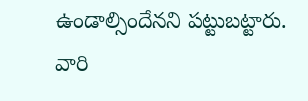ఉండాల్సిందేనని పట్టుబట్టారు. వారి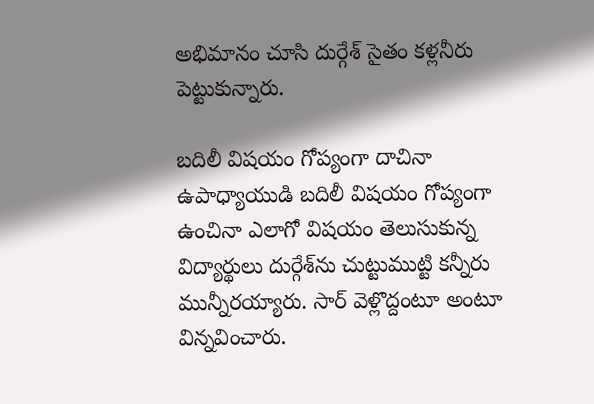అభిమానం చూసి దుర్గేశ్‌ సైతం కళ్లనీరు పెట్టుకున్నారు.

బదిలీ విషయం గోప్యంగా దాచినా
ఉపాధ్యాయుడి బదిలీ విషయం గోప్యంగా ఉంచినా ఎలాగో విషయం తెలుసుకున్న విద్యార్థులు దుర్గేశ్‌ను చుట్టుముట్టి కన్నీరు మున్నీరయ్యారు. సార్‌ వెళ్లొద్దంటూ అంటూ విన్నవించారు.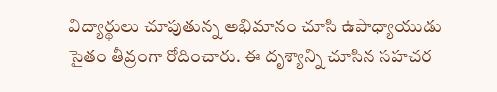విద్యార్థులు చూపుతున్న అభిమానం చూసి ఉపాధ్యాయుడు సైతం తీవ్రంగా రోదించారు. ఈ దృశ్యాన్ని చూసిన సహచర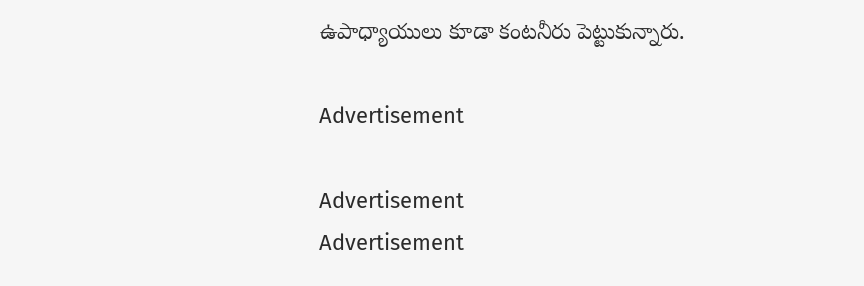ఉపాధ్యాయులు కూడా కంటనీరు పెట్టుకున్నారు.

Advertisement

Advertisement
Advertisement